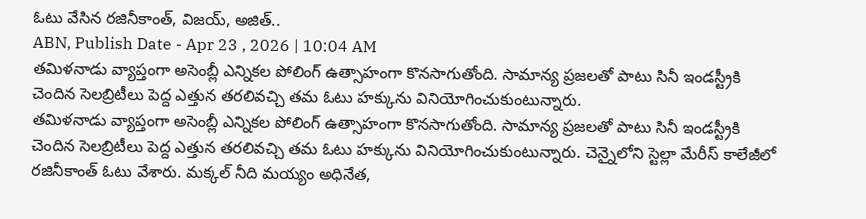ఓటు వేసిన రజినీకాంత్, విజయ్, అజిత్..
ABN, Publish Date - Apr 23 , 2026 | 10:04 AM
తమిళనాడు వ్యాప్తంగా అసెంబ్లీ ఎన్నికల పోలింగ్ ఉత్సాహంగా కొనసాగుతోంది. సామాన్య ప్రజలతో పాటు సినీ ఇండస్ట్రీకి చెందిన సెలబ్రిటీలు పెద్ద ఎత్తున తరలివచ్చి తమ ఓటు హక్కును వినియోగించుకుంటున్నారు.
తమిళనాడు వ్యాప్తంగా అసెంబ్లీ ఎన్నికల పోలింగ్ ఉత్సాహంగా కొనసాగుతోంది. సామాన్య ప్రజలతో పాటు సినీ ఇండస్ట్రీకి చెందిన సెలబ్రిటీలు పెద్ద ఎత్తున తరలివచ్చి తమ ఓటు హక్కును వినియోగించుకుంటున్నారు. చెన్నైలోని స్టెల్లా మేరీస్ కాలేజీలో రజినీకాంత్ ఓటు వేశారు. మక్కల్ నీది మయ్యం అధినేత,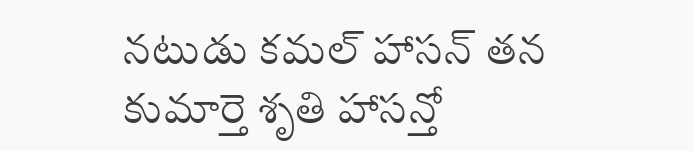నటుడు కమల్ హాసన్ తన కుమార్తె శృతి హాసన్తో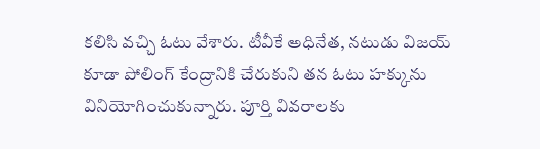కలిసి వచ్చి ఓటు వేశారు. టీవీకే అధినేత, నటుడు విజయ్ కూడా పోలింగ్ కేంద్రానికి చేరుకుని తన ఓటు హక్కును వినియోగించుకున్నారు. పూర్తి వివరాలకు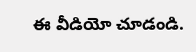ఈ వీడియో చూడండి.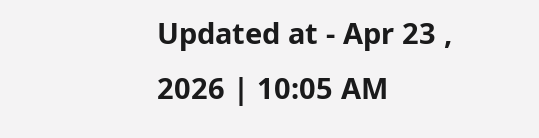Updated at - Apr 23 , 2026 | 10:05 AM